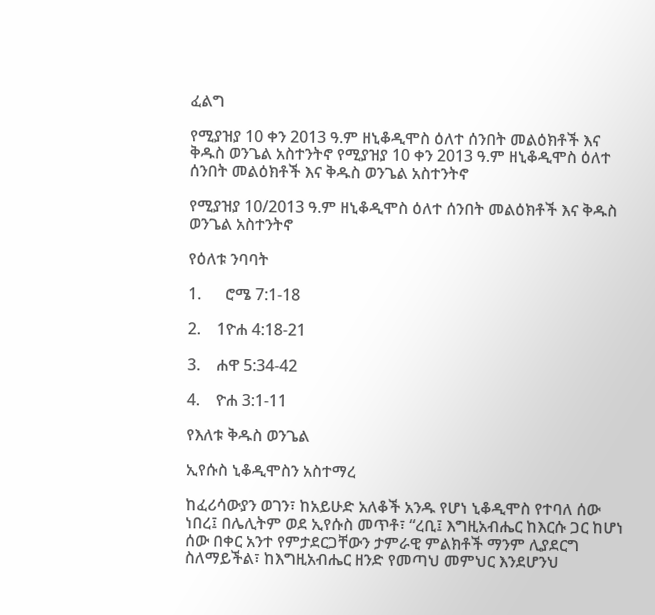ፈልግ

የሚያዝያ 10 ቀን 2013 ዓ.ም ዘኒቆዲሞስ ዕለተ ሰንበት መልዕክቶች እና ቅዱስ ወንጌል አስተንትኖ የሚያዝያ 10 ቀን 2013 ዓ.ም ዘኒቆዲሞስ ዕለተ ሰንበት መልዕክቶች እና ቅዱስ ወንጌል አስተንትኖ

የሚያዝያ 10/2013 ዓ.ም ዘኒቆዲሞስ ዕለተ ሰንበት መልዕክቶች እና ቅዱስ ወንጌል አስተንትኖ

የዕለቱ ንባባት

1.      ሮሜ 7:1-18

2.    1ዮሐ 4:18-21

3.    ሐዋ 5:34-42

4.    ዮሐ 3:1-11

የእለቱ ቅዱስ ወንጌል

ኢየሱስ ኒቆዲሞስን አስተማረ

ከፈሪሳውያን ወገን፣ ከአይሁድ አለቆች አንዱ የሆነ ኒቆዲሞስ የተባለ ሰው ነበረ፤ በሌሊትም ወደ ኢየሱስ መጥቶ፣ “ረቢ፤ እግዚአብሔር ከእርሱ ጋር ከሆነ ሰው በቀር አንተ የምታደርጋቸውን ታምራዊ ምልክቶች ማንም ሊያደርግ ስለማይችል፣ ከእግዚአብሔር ዘንድ የመጣህ መምህር እንደሆንህ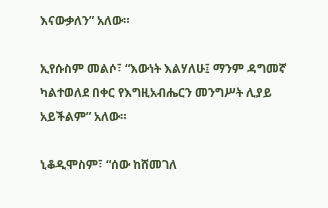እናውቃለን” አለው።

ኢየሱስም መልሶ፣ “እውነት እልሃለሁ፤ ማንም ዳግመኛ ካልተወለደ በቀር የእግዚአብሔርን መንግሥት ሊያይ አይችልም” አለው።

ኒቆዲሞስም፣ “ሰው ከሸመገለ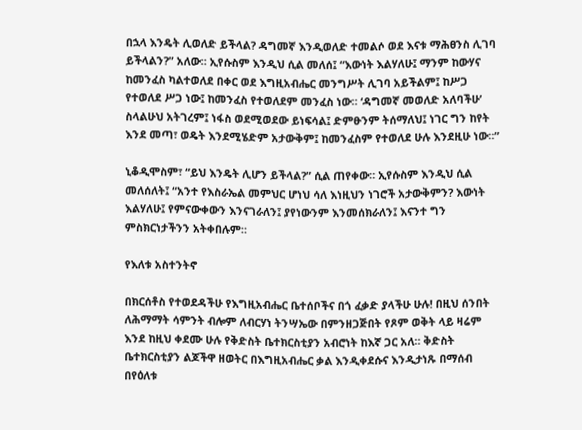በኋላ እንዴት ሊወለድ ይችላል? ዳግመኛ እንዲወለድ ተመልሶ ወደ እናቱ ማሕፀንስ ሊገባ ይችላልን?” አለው። ኢየሱስም እንዲህ ሲል መለሰ፤ “እውነት እልሃለሁ፤ ማንም ከውሃና ከመንፈስ ካልተወለደ በቀር ወደ እግዚአብሔር መንግሥት ሊገባ አይችልም፤ ከሥጋ የተወለደ ሥጋ ነው፤ ከመንፈስ የተወለደም መንፈስ ነው። ‘ዳግመኛ መወለድ አለባችሁ’ ስላልሁህ አትገረም፤ ነፋስ ወደሚወደው ይነፍሳል፤ ድምፁንም ትሰማለህ፤ ነገር ግን ከየት እንደ መጣ፣ ወዴት እንደሚሄድም አታውቅም፤ ከመንፈስም የተወለደ ሁሉ እንደዚሁ ነው።”

ኒቆዲሞስም፣ “ይህ እንዴት ሊሆን ይችላል?” ሲል ጠየቀው። ኢየሱስም እንዲህ ሲል መለሰለት፤ “አንተ የእስራኤል መምህር ሆነህ ሳለ እነዚህን ነገሮች አታውቅምን? እውነት እልሃለሁ፤ የምናውቀውን እንናገራለን፤ ያየነውንም እንመሰክራለን፤ እናንተ ግን ምስክርነታችንን አትቀበሉም።

የእለቱ አስተንትኖ

በክርሰቶስ የተወደዳችሁ የእግዚአብሔር ቤተሰቦችና በጎ ፈቃድ ያላችሁ ሁሉ! በዚህ ሰንበት ለሕማማት ሳምንት ብሎም ለብርሃነ ትንሣኤው በምንዘጋጅበት የጾም ወቅት ላይ ዛሬም እንደ ከዚህ ቀደሙ ሁሉ የቅድስት ቤተክርስቲያን አብሮነት ከእኛ ጋር አለ። ቅድስት ቤተክርስቲያን ልጆችዋ ዘወትር በእግዚአብሔር ቃል እንዲቀደሱና እንዲታነጹ በማሰብ በየዕለቱ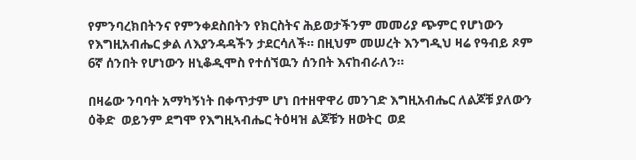የምንባረክበትንና የምንቀደስበትን የክርስትና ሕይወታችንም መመሪያ ጭምር የሆነውን የእግዚአብሔር ቃል ለእያንዳዳችን ታደርሳለች። በዚህም መሠረት እንግዲህ ዛሬ የዓብይ ጾም 6ኛ ሰንበት የሆነውን ዘኒቆዲሞስ የተሰኘዉን ሰንበት እናከብራለን።

በዛሬው ንባባት አማካኝነት በቀጥታም ሆነ በተዘዋዋሪ መንገድ እግዚአብሔር ለልጆቹ ያለውን ዕቅድ  ወይንም ደግሞ የእግዚኣብሔር ትዕዛዝ ልጆቹን ዘወትር  ወደ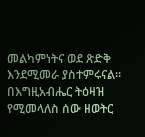መልካምነትና ወደ ጽድቅ እንደሚመራ ያስተምሩናል። በእግዚአብሔር ትዕዛዝ የሚመላለስ ሰው ዘወትር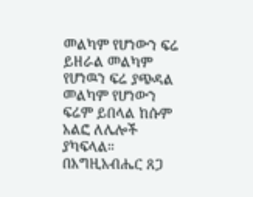መልካም የሆነውን ፍሬ ይዘራል መልካም የሆነዉን ፍሬ ያጭዳል መልካም የሆነውን ፍሬም ይበላል ከሱም አልፎ ለሌሎች ያካፍላል። በእግዚአብሔር ጸጋ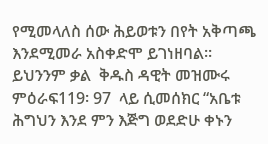የሚመላለስ ሰው ሕይወቱን በየት አቅጣጫ እንደሚመራ አስቀድሞ ይገነዘባል። ይህንንም ቃል  ቅዱስ ዳዊት መዝሙሩ ምዕራፍ119፡ 97  ላይ ሲመሰክር “አቤቱ ሕግህን እንደ ምን እጅግ ወደድሁ ቀኑን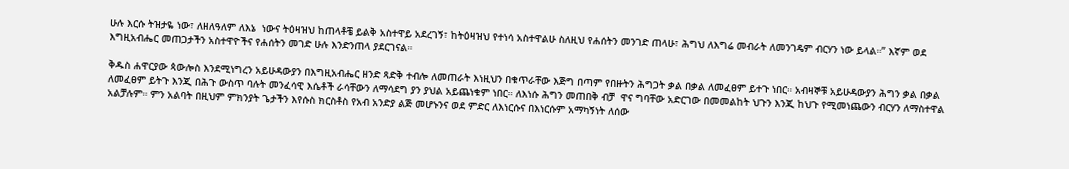ሁሉ እርሱ ትዝታዬ ነው፣ ለዘለዓለም ለእኔ  ነውና ትዕዛዝህ ከጠላቶቼ ይልቅ አስተዋይ አደረገኝ፣ ከትዕዛዝህ የተነሳ አስተዋልሁ ስለዚህ የሐሰትን መንገድ ጠላሁ፣ ሕግህ ለእግሬ መብራት ለመንገዴም ብርሃን ነው ይላል።” እኛም ወደ እግዚአብሔር መጠጋታችን አስተዋዮችና የሐሰትን መገድ ሁሉ እንድንጠላ ያደርገናል።

ቅዱስ ሐዋርያው ጳውሎስ እንደሚነግረን አይሁዳውያን በእግዚአብሔር ዘንድ ጻድቅ ተብሎ ለመጠራት እነዚህን በቁጥራቸው እጅግ በጣም የበዙትን ሕግጋት ቃል በቃል ለመፈፀም ይተጉ ነበር። አብዛኞቹ አይሁዳውያን ሕግን ቃል በቃል ለመፈፀም ይትጉ እንጂ በሕጉ ውስጥ ባሉት መንፈሳዊ እሴቶች ራሳቸውን ለማሳደግ ያን ያህል አይጨነቁም ነበር። ለእነሱ ሕግን መጠበቅ ብቻ  ዋና ግባቸው አድርገው በመመልከት ህጉን እንጂ ከህጉ የሚመነጨውን ብርሃን ለማስተዋል አልቻሉም። ምን አልባት በዚህም ምክንያት ጌታችን እየሱስ ክርስቶስ የአብ አንድያ ልጅ መሆኑንና ወደ ምድር ለእነርሱና በእነርሱም አማካኝነት ለሰው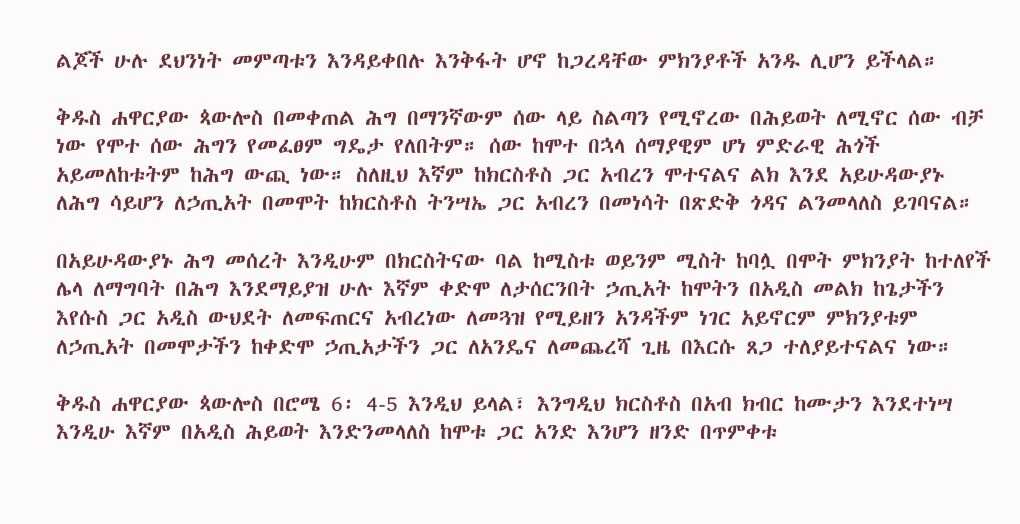ልጆች ሁሉ ደህንነት መምጣቱን እንዳይቀበሉ እንቅፋት ሆኖ ከጋረዳቸው ምክንያቶች አንዱ ሊሆን ይችላል።

ቅዱስ ሐዋርያው ጳውሎስ በመቀጠል ሕግ በማንኛውም ሰው ላይ ስልጣን የሚኖረው በሕይወት ለሚኖር ሰው ብቻ ነው የሞተ ሰው ሕግን የመፈፀም ግዴታ የለበትም። ሰው ከሞተ በኋላ ሰማያዊም ሆነ ምድራዊ ሕጎች አይመለከቱትም ከሕግ ውጪ ነው። ስለዚህ እኛም ከክርስቶስ ጋር አብረን ሞተናልና ልክ እንደ አይሁዳውያኑ ለሕግ ሳይሆን ለኃጢአት በመሞት ከክርስቶስ ትንሣኤ ጋር አብረን በመነሳት በጽድቅ ጎዳና ልንመላለስ ይገባናል።

በአይሁዳውያኑ ሕግ መሰረት እንዲሁም በክርስትናው ባል ከሚስቱ ወይንም ሚስት ከባሏ በሞት ምክንያት ከተለየች ሌላ ለማግባት በሕግ እንደማይያዝ ሁሉ እኛም ቀድሞ ለታሰርንበት ኃጢአት ከሞትን በአዲስ መልክ ከጌታችን እየሱስ ጋር አዲስ ውህደት ለመፍጠርና አብረነው ለመጓዝ የሚይዘን አንዳችም ነገር አይኖርም ምክንያቱም ለኃጢአት በመሞታችን ከቀድሞ ኃጢአታችን ጋር ለአንዴና ለመጨረሻ ጊዜ በእርሱ ጸጋ ተለያይተናልና ነው።

ቅዱስ ሐዋርያው ጳውሎስ በሮሜ 6፡ 4-5 እንዲህ ይላል፣ እንግዲህ ክርስቶስ በአብ ክብር ከሙታን እንደተነሣ እንዲሁ እኛም በአዲስ ሕይወት እንድንመላለስ ከሞቱ ጋር አንድ እንሆን ዘንድ በጥምቀቱ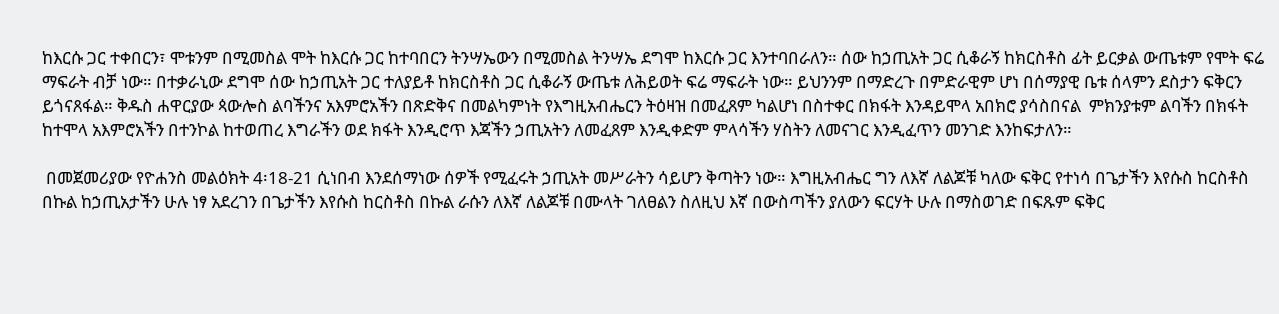ከእርሱ ጋር ተቀበርን፣ ሞቱንም በሚመስል ሞት ከእርሱ ጋር ከተባበርን ትንሣኤውን በሚመስል ትንሣኤ ደግሞ ከእርሱ ጋር እንተባበራለን። ሰው ከኃጢአት ጋር ሲቆራኝ ከክርስቶስ ፊት ይርቃል ውጤቱም የሞት ፍሬ ማፍራት ብቻ ነው። በተቃራኒው ደግሞ ሰው ከኃጢአት ጋር ተለያይቶ ከክርስቶስ ጋር ሲቆራኝ ውጤቱ ለሕይወት ፍሬ ማፍራት ነው። ይህንንም በማድረጉ በምድራዊም ሆነ በሰማያዊ ቤቱ ሰላምን ደስታን ፍቅርን ይጎናጸፋል። ቅዱስ ሐዋርያው ጳውሎስ ልባችንና አእምሮአችን በጽድቅና በመልካምነት የእግዚአብሔርን ትዕዛዝ በመፈጸም ካልሆነ በስተቀር በክፋት እንዳይሞላ አበክሮ ያሳስበናል  ምክንያቱም ልባችን በክፋት ከተሞላ አእምሮአችን በተንኮል ከተወጠረ እግራችን ወደ ክፋት እንዲሮጥ እጃችን ኃጢአትን ለመፈጸም እንዲቀድም ምላሳችን ሃስትን ለመናገር እንዲፈጥን መንገድ እንከፍታለን።

 በመጀመሪያው የዮሐንስ መልዕክት 4፡18-21 ሲነበብ እንደሰማነው ሰዎች የሚፈሩት ኃጢአት መሥራትን ሳይሆን ቅጣትን ነው። እግዚአብሔር ግን ለእኛ ለልጆቹ ካለው ፍቅር የተነሳ በጌታችን እየሱስ ከርስቶስ በኩል ከኃጢአታችን ሁሉ ነፃ አደረገን በጌታችን እየሱስ ከርስቶስ በኩል ራሱን ለእኛ ለልጆቹ በሙላት ገለፀልን ስለዚህ እኛ በውስጣችን ያለውን ፍርሃት ሁሉ በማስወገድ በፍጹም ፍቅር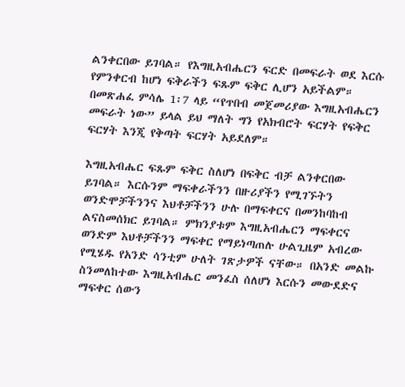ልንቀርበው ይገባል። የእግዚአብሔርን ፍርድ በመፍራት ወደ እርሱ የምንቀርብ ከሆነ ፍቅራችን ፍጹም ፍቅር ሊሆን አይችልም። በመጽሐፈ ምሳሌ 1፡7 ላይ “የጥበብ መጀመሪያው እግዚአብሔርን መፍራት ነው” ይላል ይህ ማለት ግን የአክብሮት ፍርሃት የፍቅር ፍርሃት እንጂ የቅጣት ፍርሃት አይደለም።

እግዚአብሔር ፍጹም ፍቅር ስለሆነ በፍቅር ብቻ ልንቀርበው ይገባል። እርሱንም ማፍቀራችንን በዙሪያችን የሚገኙትን ወንድሞቻችንንና እህቶቻችንን ሁሉ በማፍቀርና በመንከባከብ ልናስመሰክር ይገባል። ምክንያቱም እግዚአብሔርን ማፍቀርና ወንድም እህቶቻችንን ማፍቀር የማይነጣጠሉ ሁልጊዜም አብረው የሚሄዱ የአንድ ሳንቲም ሁለት ገጽታዎች ናቸው። በአንድ መልኩ ስንመለከተው እግዚአብሔር መንፈስ ሰለሆነ እርሱን መውደድና ማፍቀር ሰውን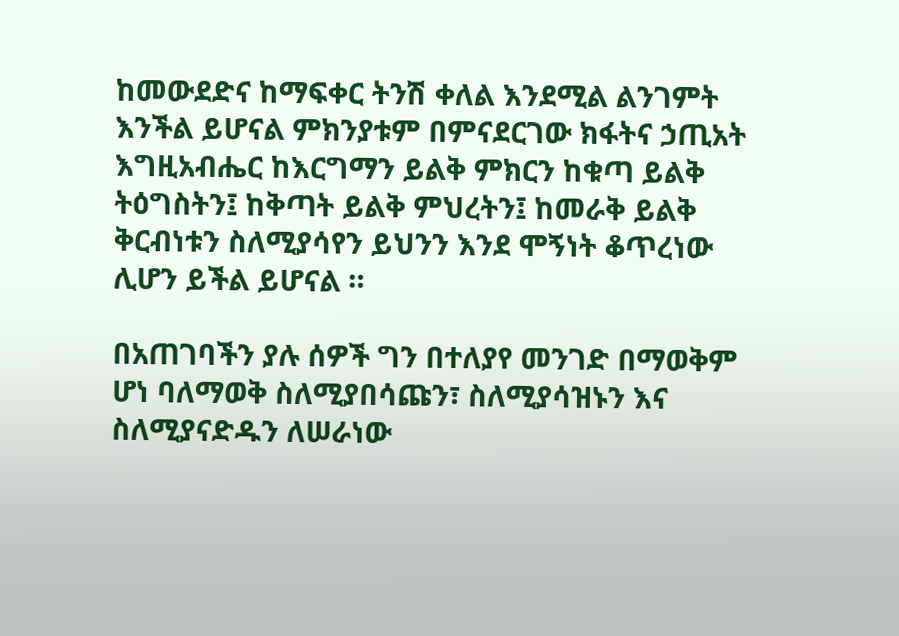ከመውደድና ከማፍቀር ትንሽ ቀለል እንደሚል ልንገምት እንችል ይሆናል ምክንያቱም በምናደርገው ክፋትና ኃጢአት እግዚአብሔር ከእርግማን ይልቅ ምክርን ከቁጣ ይልቅ ትዕግስትን፤ ከቅጣት ይልቅ ምህረትን፤ ከመራቅ ይልቅ ቅርብነቱን ስለሚያሳየን ይህንን እንደ ሞኝነት ቆጥረነው ሊሆን ይችል ይሆናል ።

በአጠገባችን ያሉ ሰዎች ግን በተለያየ መንገድ በማወቅም ሆነ ባለማወቅ ስለሚያበሳጩን፣ ስለሚያሳዝኑን እና ስለሚያናድዱን ለሠራነው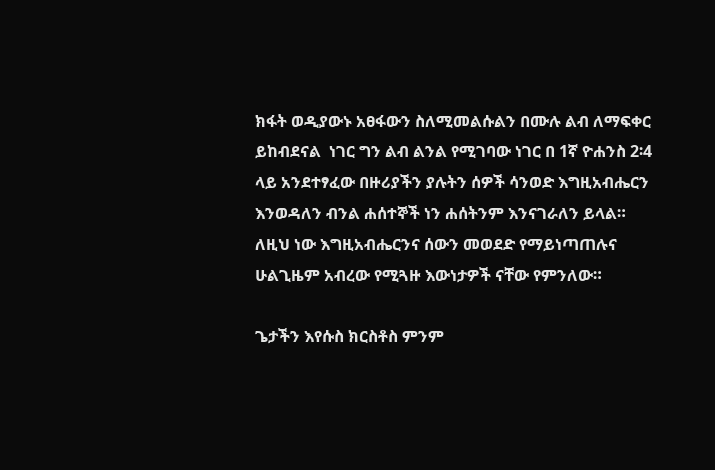ክፋት ወዲያውኑ አፀፋውን ስለሚመልሱልን በሙሉ ልብ ለማፍቀር ይከብደናል  ነገር ግን ልብ ልንል የሚገባው ነገር በ 1ኛ ዮሐንስ 2፡4 ላይ አንደተፃፈው በዙሪያችን ያሉትን ሰዎች ሳንወድ እግዚአብሔርን እንወዳለን ብንል ሐሰተኞች ነን ሐሰትንም እንናገራለን ይላል። ለዚህ ነው እግዚአብሔርንና ሰውን መወደድ የማይነጣጠሉና ሁልጊዜም አብረው የሚጓዙ እውነታዎች ናቸው የምንለው።

ጌታችን እየሱስ ክርስቶስ ምንም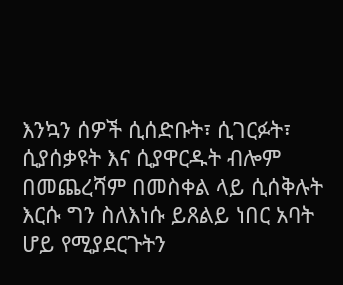እንኳን ሰዎች ሲሰድቡት፣ ሲገርፉት፣ ሲያሰቃዩት እና ሲያዋርዱት ብሎም በመጨረሻም በመስቀል ላይ ሲሰቅሉት እርሱ ግን ስለእነሱ ይጸልይ ነበር አባት ሆይ የሚያደርጉትን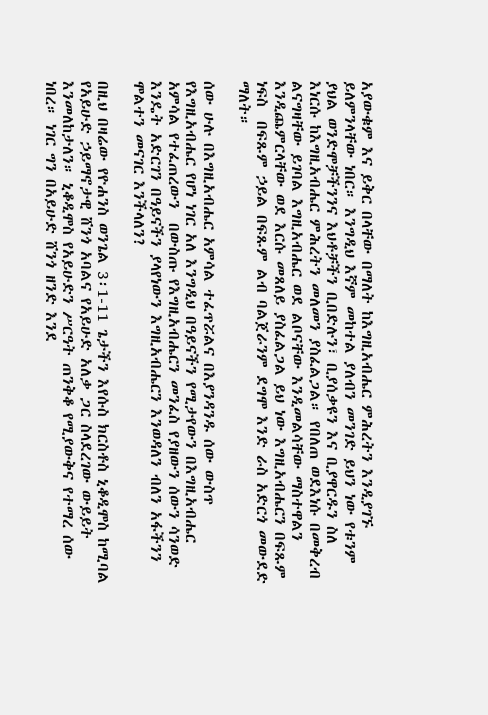አያውቁም እና ይቅር በላቸው በማለት ከእግዚአብሔር ምሕረትን እንዲያገኙ ይለምንላቸው ነበር። እንግዲህ እኛም መከተል ያለብን መንገድ ይህን ነው የቱንም ያህል ወንድሞቻችንንና እህቶቻችን ቢበድሉን፣ ቢያሰቃዩን እና ቢያዋርዱን ስለ እነርሱ ከእግዚአብሔር ምሕረትን መለመን ያስፈልጋል። የበለጠ ወደእነሱ በመቅረብ ልናግዛቸው ይገባል እግዚአብሔር ወደ ልቦናቸው እንዲመልሳቸው ማስተዋልን እንዲጨምርላቸው ወደ እርሱ መጸለይ ያስፈልጋል ይህ ነው እግዚአብሔርን በፍጹም ነፍስ  በፍጹም ኃይል በፍጹም ልብ ባልጀራንም ደግሞ እንድ ራስ አድርጎ መውደድ ማለት።

ሰው ሁሉ በእግዚአብሔር አምሳል ተፈጥሯልና በእያንዳንዱ ሰው ውስጥ የእግዚአብሔር የሆነ ነገር አለ እንግዲህ በዓይናችን የሚታየውን በእግዚአብሔር አምሳል የተፈጠረውን  በውስጡ የእግዚአብሔርን መንፈስ የያዘውን ሰውን ሳንወድ እንዴት አድርገን በዓይናችን ያላየነውን እግዚአብሔርን እንወዳለን ብለን አፋችንን ሞልተን መናገር እንችላለን?

በዚህ በዛሬው የዮሐንስ ወንጌል 3፡1-11 ጌታችን እየሱስ ክርስቶስ ኒቆዲሞስ ከሚባል የአይሁድ ኃይማኖታዊ ሸንጎ አባልና የአይሁድ አለቃ ጋር ስላደረገው ውይይት እንመለከታለን። ኒቆዲሞስ የአይሁድን ሥርዓት ጠንቅቆ የሚያውቅና የተማረ ሰው ነበረ። ነገር ግን በአይሁድ ሸንጎ ዘንድ እንደ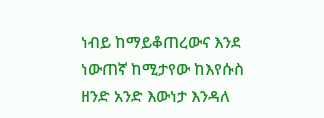ነብይ ከማይቆጠረውና እንደ ነውጠኛ ከሚታየው ከእየሱስ ዘንድ አንድ እውነታ እንዳለ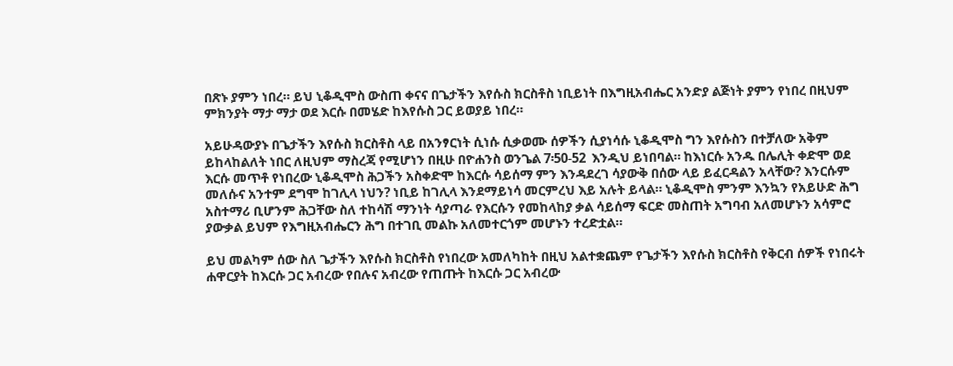በጽኑ ያምን ነበረ። ይህ ኒቆዲሞስ ውስጠ ቀናና በጌታችን እየሱስ ክርስቶስ ነቢይነት በእግዚአብሔር አንድያ ልጅነት ያምን የነበረ በዚህም ምክንያት ማታ ማታ ወደ እርሱ በመሄድ ከእየሱስ ጋር ይወያይ ነበረ።

አይሁዳውያኑ በጌታችን እየሱስ ክርስቶስ ላይ በአንፃርነት ሲነሱ ሲቃወሙ ሰዎችን ሲያነሳሱ ኒቆዲሞስ ግን እየሱስን በተቻለው አቅም ይከላከልለት ነበር ለዚህም ማስረጃ የሚሆነን በዚሁ በዮሐንስ ወንጌል 7፡50-52  እንዲህ ይነበባል። ከእነርሱ አንዱ በሌሊት ቀድሞ ወደ እርሱ መጥቶ የነበረው ኒቆዲሞስ ሕጋችን አስቀድሞ ከእርሱ ሳይሰማ ምን እንዳደረገ ሳያውቅ በሰው ላይ ይፈርዳልን አላቸው? እንርሱም መለሱና አንተም ደግሞ ከገሊላ ነህን? ነቢይ ከገሊላ እንደማይነሳ መርምረህ እይ አሉት ይላል። ኒቆዲሞስ ምንም እንኳን የአይሁድ ሕግ አስተማሪ ቢሆንም ሕጋቸው ስለ ተከሳሽ ማንነት ሳያጣራ የእርሱን የመከላከያ ቃል ሳይሰማ ፍርድ መስጠት አግባብ አለመሆኑን አሳምሮ ያውቃል ይህም የእግዚአብሔርን ሕግ በተገቢ መልኩ አለመተርጎም መሆኑን ተረድቷል።

ይህ መልካም ሰው ስለ ጌታችን እየሱስ ክርስቶስ የነበረው አመለካከት በዚህ አልተቋጨም የጌታችን እየሱስ ክርስቶስ የቅርብ ሰዎች የነበሩት ሐዋርያት ከእርሱ ጋር አብረው የበሉና አብረው የጠጡት ከእርሱ ጋር አብረው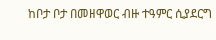ከቦታ ቦታ በመዘዋወር ብዙ ተዓምር ሲያደርግ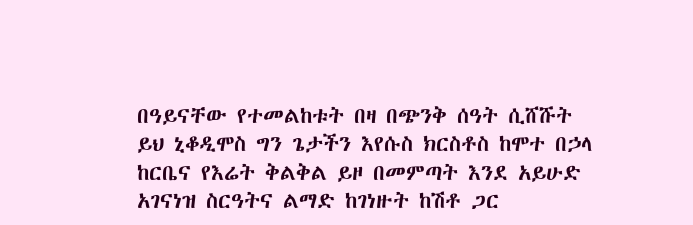በዓይናቸው የተመልከቱት በዛ በጭንቅ ሰዓት ሲሸሹት ይህ ኒቆዲሞስ ግን ጌታችን እየሱስ ክርስቶስ ከሞተ በኃላ ከርቤና የእሬት ቅልቅል ይዞ በመምጣት እንደ አይሁድ አገናነዝ ስርዓትና ልማድ ከገነዙት ከሽቶ ጋር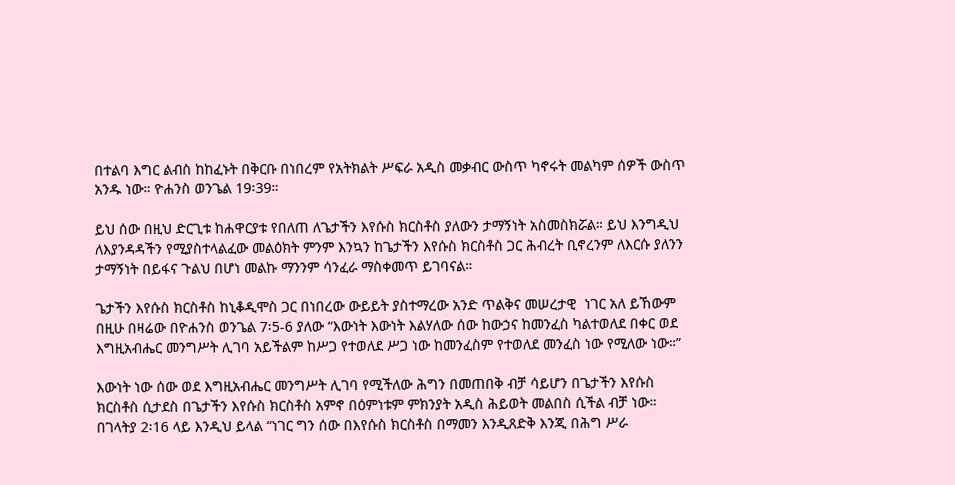በተልባ እግር ልብስ ከከፈኑት በቅርቡ በነበረም የአትክልት ሥፍራ አዲስ መቃብር ውስጥ ካኖሩት መልካም ሰዎች ውስጥ አንዱ ነው። ዮሐንስ ወንጌል 19፡39።

ይህ ሰው በዚህ ድርጊቱ ከሐዋርያቱ የበለጠ ለጌታችን እየሱስ ክርስቶስ ያለውን ታማኝነት አስመስክሯል። ይህ እንግዲህ ለእያንዳዳችን የሚያስተላልፈው መልዕክት ምንም እንኳን ከጌታችን እየሱስ ክርስቶስ ጋር ሕብረት ቢኖረንም ለእርሱ ያለንን ታማኝነት በይፋና ጉልህ በሆነ መልኩ ማንንም ሳንፈራ ማስቀመጥ ይገባናል።

ጌታችን እየሱስ ክርስቶስ ከኒቆዲሞስ ጋር በነበረው ውይይት ያስተማረው አንድ ጥልቅና መሠረታዊ  ነገር አለ ይኸውም በዚሁ በዛሬው በዮሐንስ ወንጌል 7፡5-6 ያለው “እውነት እውነት እልሃለው ሰው ከውኃና ከመንፈስ ካልተወለደ በቀር ወደ እግዚአብሔር መንግሥት ሊገባ አይችልም ከሥጋ የተወለደ ሥጋ ነው ከመንፈስም የተወለደ መንፈስ ነው የሚለው ነው።”

እውነት ነው ሰው ወደ እግዚአብሔር መንግሥት ሊገባ የሚችለው ሕግን በመጠበቅ ብቻ ሳይሆን በጌታችን እየሱስ ክርስቶስ ሲታደስ በጌታችን እየሱስ ክርስቶስ አምኖ በዕምነቱም ምክንያት አዲስ ሕይወት መልበስ ሲችል ብቻ ነው። በገላትያ 2፡16 ላይ እንዲህ ይላል “ነገር ግን ሰው በእየሱስ ክርስቶስ በማመን እንዲጸድቅ እንጂ በሕግ ሥራ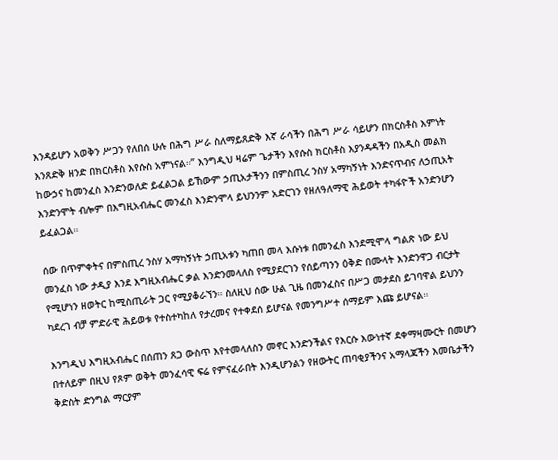እንዳይሆን አወቅን ሥጋን የለበሰ ሁሉ በሕግ ሥራ ስለማይጸድቅ እኛ ራሳችን በሕግ ሥራ ሳይሆን በክርስቶስ እምነት እንጸድቅ ዘንድ በክርስቶስ እየሱስ አምነናል።” እንግዲህ ዛሬም ጌታችን እየሱስ ክርስቶስ እያንዳዳችን በአዲስ መልክ ከውኃና ከመንፈስ እንድንወለድ ይፈልጋል ይኸውም ኃጢአታችንን በምስጢረ ንስሃ አማካኝነት እንድናጥብና ለኃጢአት እንድንሞት ብሎም በእግዚአብሔር መንፈስ እንድንሞላ ይህንንም አድርገን የዘለዓለማዊ ሕይወት ተካፋዮች አንድንሆን ይፈልጋል።

ሰው በጥምቀትና በምስጢረ ንስሃ አማካኝነት ኃጢአቱን ካጠበ መላ እሱነቱ በመንፈስ እንደሚሞላ ግልጽ ነው ይህ መንፈስ ነው ታዲያ እንደ እግዚአብሔር ቃል እንድንመላለስ የሚያደርገን የሰይጣንን ዕቅድ በሙላት እንድንዋጋ ብርታት የሚሆነን ዘወትር ከሚስጢራት ጋር የሚያቆራኘን። ስለዚህ ሰው ሁል ጊዜ በመንፈስና በሥጋ መታደስ ይገባዋል ይህንን ካደረገ ብቻ ምድራዊ ሕይወቱ የተስተካከለ የታረመና የተቀደሰ ይሆናል የመንግሥተ ሰማይም እጩ ይሆናል።

እንግዲህ እግዚአብሔር በሰጠን ጸጋ ውስጥ እየተመላለስን መኖር እንድንችልና የእርሱ እውነተኛ ደቀማዛሙርት በመሆን በተለይም በዚህ የጾም ወቅት መንፈሳዊ ፍሬ የምናፈራበት እንዲሆንልን የዘውትር ጠባቂያችንና አማላጃችን እመቤታችን ቅድስት ድንግል ማርያም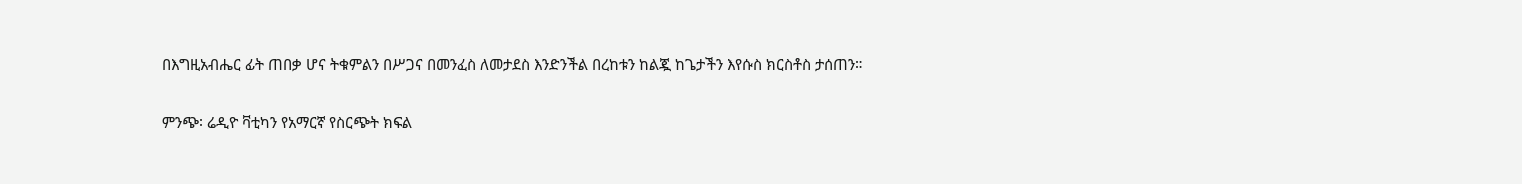በእግዚአብሔር ፊት ጠበቃ ሆና ትቁምልን በሥጋና በመንፈስ ለመታደስ እንድንችል በረከቱን ከልጇ ከጌታችን እየሱስ ክርስቶስ ታሰጠን።

ምንጭ፡ ሬዲዮ ቫቲካን የአማርኛ የስርጭት ክፍል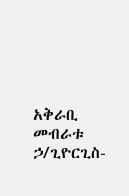አቅራቢ መብራቱ ኃ/ጊዮርጊስ-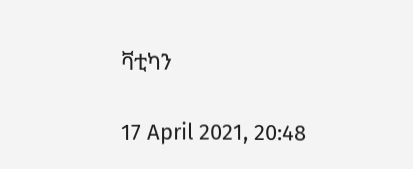ቫቲካን

17 April 2021, 20:48